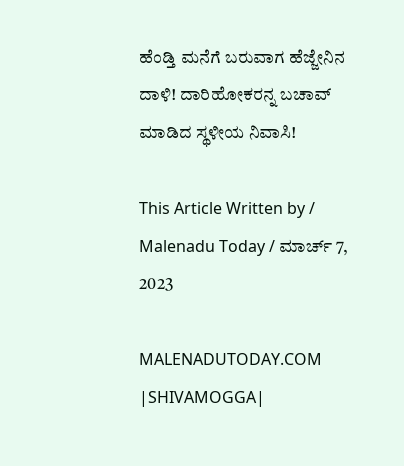ಹೆಂಡ್ತಿ ಮನೆಗೆ ಬರುವಾಗ ಹೆಜ್ಜೇನಿನ ದಾಳಿ! ದಾರಿಹೋಕರನ್ನ ಬಚಾವ್ ಮಾಡಿದ ಸ್ಥಳೀಯ ನಿವಾಸಿ!

This Article Written by / Malenadu Today / ಮಾರ್ಚ್ 7, 2023

MALENADUTODAY.COM  |SHIVAMOGGA|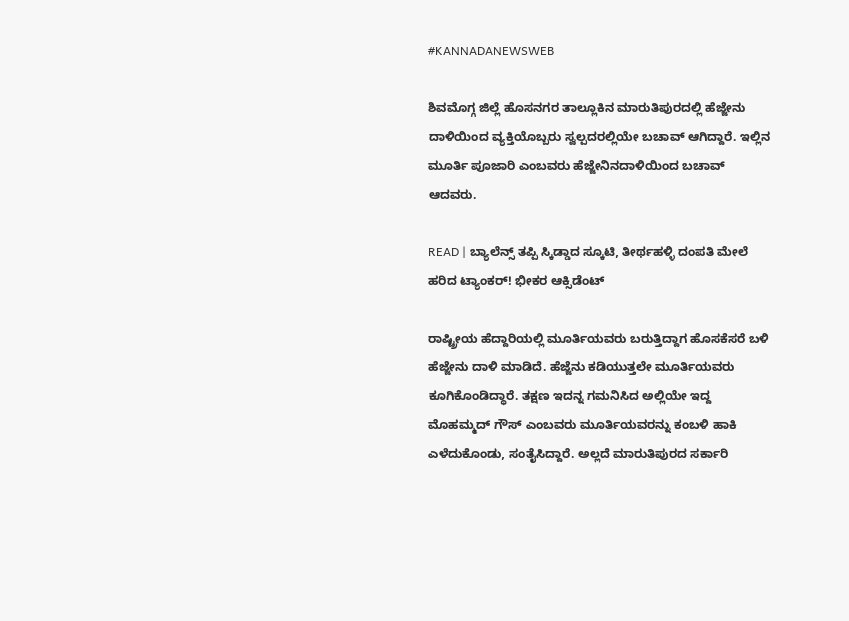#KANNADANEWSWEB

ಶಿವಮೊಗ್ಗ ಜಿಲ್ಲೆ ಹೊಸನಗರ ತಾಲ್ಲೂಕಿನ ಮಾರುತಿಪುರದಲ್ಲಿ ಹೆಜ್ಜೇನು ದಾಳಿಯಿಂದ ವ್ಯಕ್ತಿಯೊಬ್ಬರು ಸ್ವಲ್ಪದರಲ್ಲಿಯೇ ಬಚಾವ್ ಆಗಿದ್ದಾರೆ. ಇಲ್ಲಿನ  ಮೂರ್ತಿ ಪೂಜಾರಿ ಎಂಬವರು ಹೆಜ್ಜೇನಿನದಾಳಿಯಿಂದ ಬಚಾವ್ ಆದವರು.

READ | ಬ್ಯಾಲೆನ್ಸ್ ತಪ್ಪಿ ಸ್ಕಿಡ್ಡಾದ ಸ್ಕೂಟಿ, ತೀರ್ಥಹಳ್ಳಿ ದಂಪತಿ ಮೇಲೆ ಹರಿದ ಟ್ಯಾಂಕರ್! ಭೀಕರ ಆಕ್ಸಿಡೆಂಟ್

ರಾಷ್ಟ್ರೀಯ ಹೆದ್ದಾರಿಯಲ್ಲಿ ಮೂರ್ತಿಯವರು ಬರುತ್ತಿದ್ದಾಗ ಹೊಸಕೆಸರೆ ಬಳಿ ಹೆಜ್ಜೇನು ದಾಳಿ ಮಾಡಿದೆ. ಹೆಜ್ಜೆನು ಕಡಿಯುತ್ತಲೇ ಮೂರ್ತಿಯವರು ಕೂಗಿಕೊಂಡಿದ್ಧಾರೆ. ತಕ್ಷಣ ಇದನ್ನ ಗಮನಿಸಿದ ಅಲ್ಲಿಯೇ ಇದ್ದ ಮೊಹಮ್ಮದ್ ಗೌಸ್ ಎಂಬವರು ಮೂರ್ತಿಯವರನ್ನು ಕಂಬಳಿ ಹಾಕಿ ಎಳೆದುಕೊಂಡು, ಸಂತೈಸಿದ್ದಾರೆ. ಅಲ್ಲದೆ ಮಾರುತಿಪುರದ ಸರ್ಕಾರಿ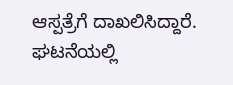ಆಸ್ಪತ್ರೆಗೆ ದಾಖಲಿಸಿದ್ದಾರೆ. ಘಟನೆಯಲ್ಲಿ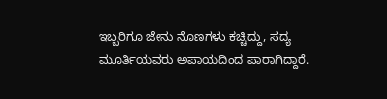ಇಬ್ಬರಿಗೂ ಜೇನು ನೊಣಗಳು ಕಚ್ಚಿದ್ದು, ಸದ್ಯ ಮೂರ್ತಿಯವರು ಅಪಾಯದಿಂದ ಪಾರಾಗಿದ್ದಾರೆ.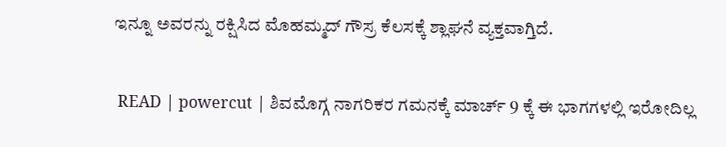ಇನ್ನೂ ಅವರನ್ನು ರಕ್ಷಿಸಿದ ಮೊಹಮ್ಮದ್ ಗೌಸ್ರ ಕೆಲಸಕ್ಕೆ ಶ್ಲಾಘನೆ ವ್ಯಕ್ತವಾಗ್ತಿದೆ.

 READ | powercut | ಶಿವಮೊಗ್ಗ ನಾಗರಿಕರ ಗಮನಕ್ಕೆ ಮಾರ್ಚ್ 9 ಕ್ಕೆ ಈ ಭಾಗಗಳಲ್ಲಿ ಇರೋದಿಲ್ಲ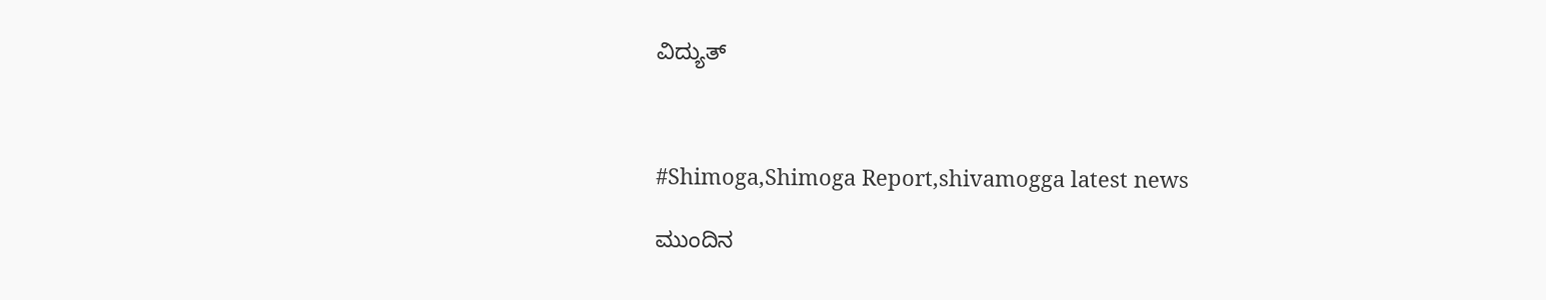ವಿದ್ಯುತ್



#Shimoga,Shimoga Report,shivamogga latest news

ಮುಂದಿನ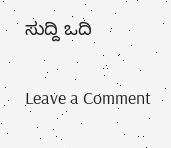ಸುದ್ದಿ ಒದಿ

Leave a Comment